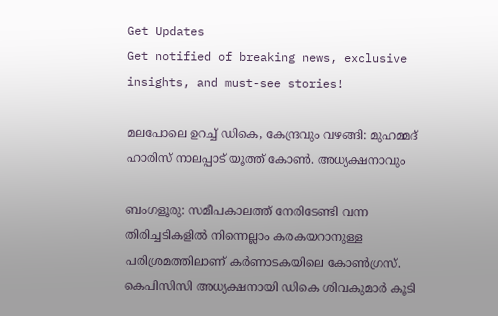Get Updates
Get notified of breaking news, exclusive insights, and must-see stories!

മലപോലെ ഉറച്ച് ഡികെ, കേന്ദ്രവും വഴങ്ങി: മുഹമ്മദ് ഹാരിസ് നാലപ്പാട് യൂത്ത് കോണ്‍. അധ്യക്ഷനാവും

ബംഗളൂരു: സമീപകാലത്ത് നേരിടേണ്ടി വന്ന തിരിച്ചടികളില്‍ നിന്നെല്ലാം കരകയറാനുള്ള പരിശ്രമത്തിലാണ് കര്‍ണാടകയിലെ കോണ്‍ഗ്രസ്. കെപിസിസി അധ്യക്ഷനായി ഡികെ ശിവകുമാര്‍ കൂടി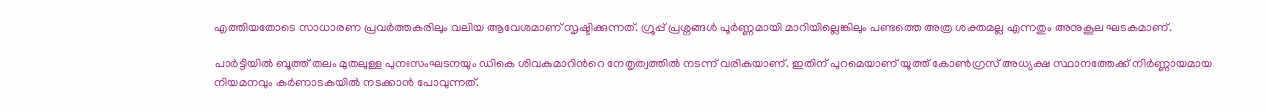എത്തിയതോടെ സാധാരണ പ്രവര്‍ത്തകരിലും വലിയ ആവേശമാണ് സൃഷ്ടിക്കുന്നത്. ഗ്രൂപ്പ് പ്രശ്നങ്ങള്‍ പൂര്‍ണ്ണമായി മാറിയില്ലെങ്കിലും പണ്ടത്തെ അത്ര ശക്തമല്ല എന്നതും അനുകൂല ഘടകമാണ്.

പാര്‍ട്ടിയില്‍ ബൂത്ത് തലം മുതലുള്ള പുനഃസംഘടനയും ഡികെ ശിവകുമാറിന്‍റെ നേതൃത്വത്തില്‍ നടന്ന് വരികയാണ്. ഇതിന് പുറമെയാണ് യൂത്ത് കോണ്‍ഗ്രസ് അധ്യക്ഷ സ്ഥാനത്തേക്ക് നിര്‍ണ്ണായമായ നിയമനവും കര്‍ണാടകയില്‍ നടക്കാന്‍ പോവുന്നത്.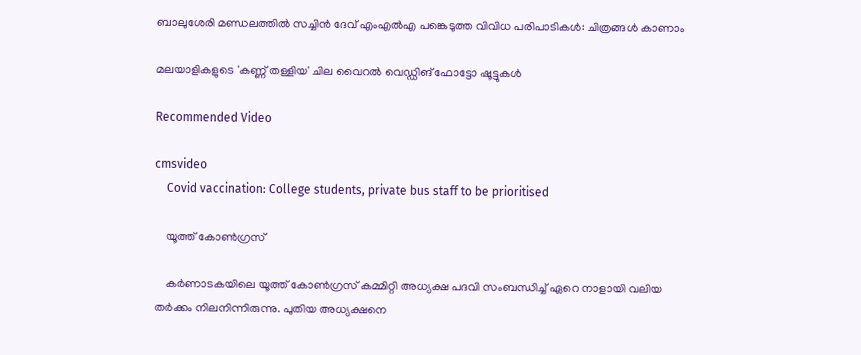ബാലുശേരി മണ്ഡലത്തില്‍ സച്ചിന്‍ ദേവ് എംഎല്‍എ പങ്കെടുത്ത വിവിധ പരിപാടികള്‍: ചിത്രങ്ങള്‍ കാണാം

മലയാളികളുടെ 'കണ്ണ് തള്ളിയ' ചില വൈറല്‍ വെഡ്ഡിങ് ഫോട്ടോ ഷൂട്ടുകള്‍

Recommended Video

cmsvideo
    Covid vaccination: College students, private bus staff to be prioritised

    യൂത്ത് കോണ്‍ഗ്രസ്

    കര്‍ണാടകയിലെ യൂത്ത് കോണ്‍ഗ്രസ് കമ്മിറ്റി അധ്യക്ഷ പദവി സംബന്ധിച്ച് ഏറെ നാളായി വലിയ തര്‍ക്കം നിലനിന്നിരുന്നു. പുതിയ അധ്യക്ഷനെ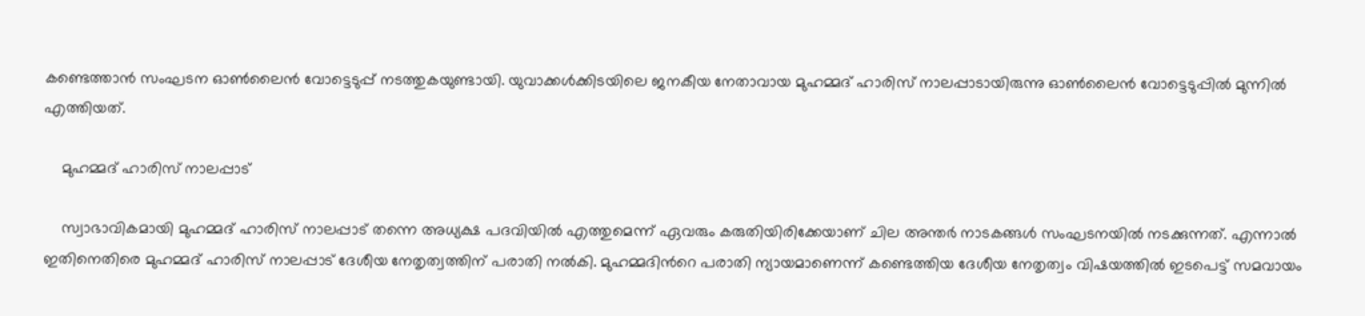കണ്ടെത്താന്‍ സംഘടന ഓണ്‍ലൈന്‍ വോട്ടെടുപ്പ് നടത്തുകയുണ്ടായി. യുവാക്കള്‍ക്കിടയിലെ ജനകീയ നേതാവായ മുഹമ്മദ് ഹാരിസ് നാലപ്പാടായിരുന്നു ഓണ്‍ലൈന്‍ വോട്ടെടുപ്പില്‍ മുന്നില്‍ എത്തിയത്.

    മുഹമ്മദ് ഹാരിസ് നാലപ്പാട്

    സ്വാഭാവികമായി മുഹമ്മദ് ഹാരിസ് നാലപ്പാട് തന്നെ അധ്യക്ഷ പദവിയില്‍ എത്തുമെന്ന് ഏവരും കരുതിയിരിക്കേയാണ് ചില അന്തര്‍ നാടകങ്ങള്‍ സംഘടനയില്‍ നടക്കുന്നത്. എന്നാല്‍ ഇതിനെതിരെ മുഹമ്മദ് ഹാരിസ് നാലപ്പാട് ദേശീയ നേതൃത്വത്തിന് പരാതി നല്‍കി. മുഹമ്മദിന്‍റെ പരാതി ന്യായമാണെന്ന് കണ്ടെത്തിയ ദേശീയ നേതൃത്വം വിഷയത്തില്‍ ഇടപെട്ട് സമവായം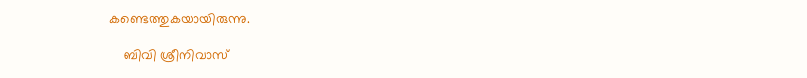കണ്ടെത്തുകയായിരുന്നു.

    ബിവി ശ്രീനിവാസ്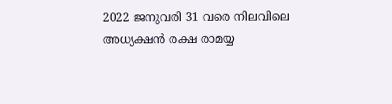2022 ജനുവരി 31 വരെ നിലവിലെ അധ്യക്ഷന്‍ രക്ഷ രാമയ്യ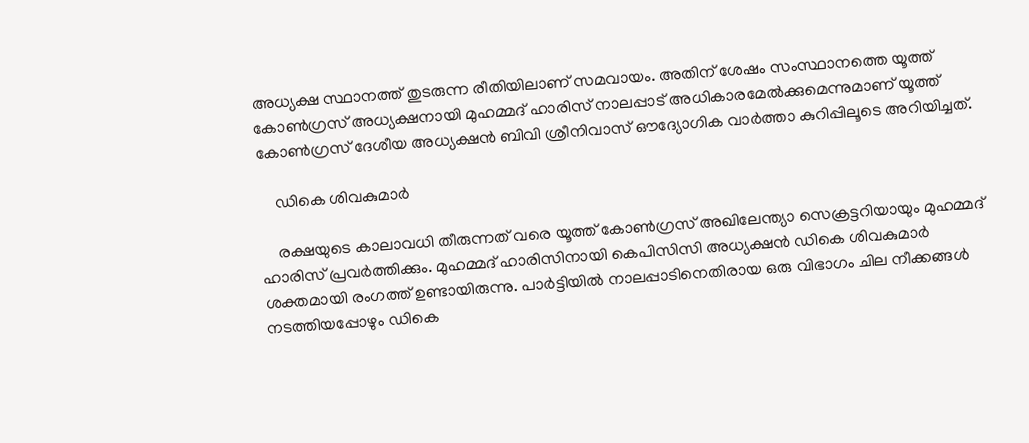അധ്യക്ഷ സ്ഥാനത്ത് തുടരുന്ന രീതിയിലാണ് സമവായം. അതിന് ശേഷം സംസ്ഥാനത്തെ യൂത്ത് കോണ്‍ഗ്രസ് അധ്യക്ഷനായി മുഹമ്മദ് ഹാരിസ് നാലപ്പാട് അധികാരമേല്‍ക്കുമെന്നുമാണ് യൂത്ത് കോണ്‍ഗ്രസ് ദേശീയ അധ്യക്ഷന്‍ ബിവി ശ്രീനിവാസ് ഔദ്യോഗിക വാര്‍ത്താ കുറിപ്പിലൂടെ അറിയിച്ചത്.

    ഡികെ ശിവകുമാര്‍

    രക്ഷയുടെ കാലാവധി തീരുന്നത് വരെ യൂത്ത് കോണ്‍ഗ്രസ് അഖിലേന്ത്യാ സെക്രട്ടറിയായും മുഹമ്മദ് ഹാരിസ് പ്രവര്‍ത്തിക്കും. മുഹമ്മദ് ഹാരിസിനായി കെപിസിസി അധ്യക്ഷന്‍ ഡികെ ശിവകുമാര്‍ ശക്തമായി രംഗത്ത് ഉണ്ടായിരുന്നു. പാര്‍ട്ടിയില്‍ നാലപ്പാടിനെതിരായ ഒരു വിഭാഗം ചില നീക്കങ്ങള്‍ നടത്തിയപ്പോഴും ഡികെ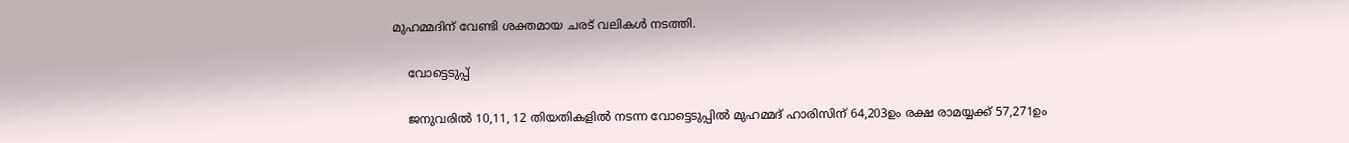മുഹമ്മദിന് വേണ്ടി ശക്തമായ ചരട് വലികള്‍ നടത്തി.

    വോട്ടെടുപ്പ്

    ജനുവരില്‍ 10,11, 12 തിയതികളില്‍ നടന്ന വോട്ടെടുപ്പില്‍ മുഹമ്മദ് ഹാരിസിന് 64,203ഉം രക്ഷ രാമയ്യക്ക് 57,271ഉം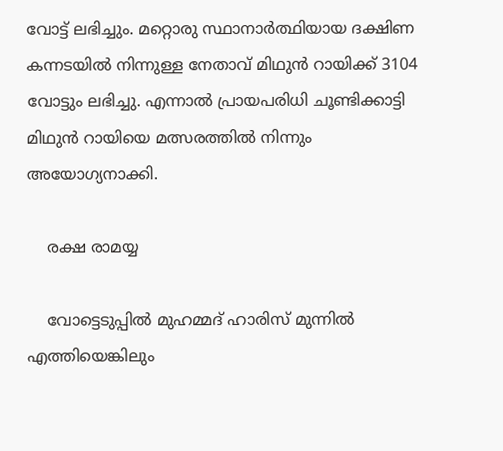വോട്ട് ലഭിച്ചും. മറ്റൊരു സ്ഥാനാര്‍ത്ഥിയായ ദക്ഷിണ കന്നടയില്‍ നിന്നുള്ള നേതാവ് മിഥുന്‍ റായിക്ക് 3104 വോട്ടും ലഭിച്ചു. എന്നാല്‍ പ്രായപരിധി ചൂണ്ടിക്കാട്ടി മിഥുന്‍ റായിയെ മത്സരത്തില്‍ നിന്നും അയോഗ്യനാക്കി.

    രക്ഷ രാമയ്യ

    വോട്ടെടുപ്പില്‍ മുഹമ്മദ് ഹാരിസ് മുന്നില്‍ എത്തിയെങ്കിലും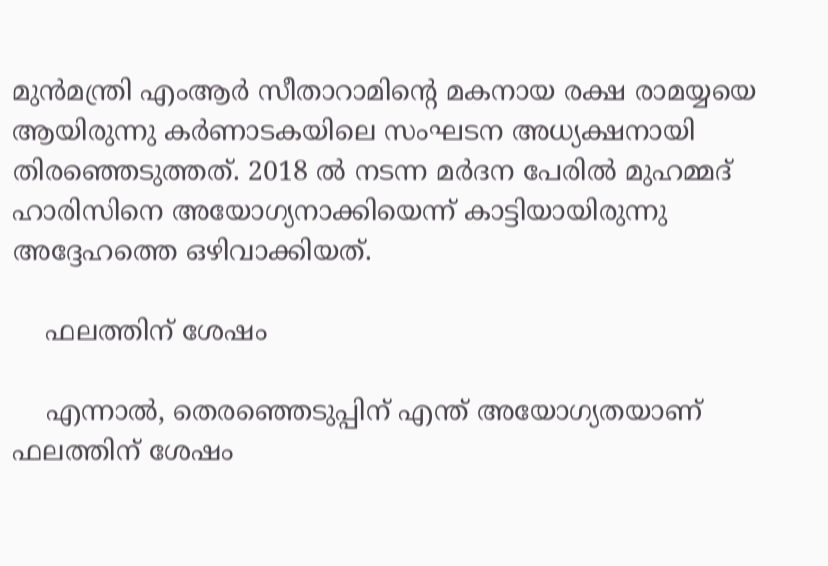മുന്‍മന്ത്രി എംആര്‍ സീതാറാമിന്‍റെ മകനായ രക്ഷ രാമയ്യയെ ആയിരുന്നു കര്‍ണാടകയിലെ സംഘടന അധ്യക്ഷനായി തിരഞ്ഞെടുത്തത്. 2018 ൽ നടന്ന മർദന പേരിൽ മുഹമ്മദ് ഹാരിസിനെ അയോഗ്യനാക്കിയെന്ന് കാട്ടിയായിരുന്നു അദ്ദേഹത്തെ ഒഴിവാക്കിയത്.

    ഫലത്തിന് ശേഷം

    എന്നാൽ, തെരഞ്ഞെടുപ്പിന് എന്ത് അയോഗ്യതയാണ് ഫലത്തിന് ശേഷം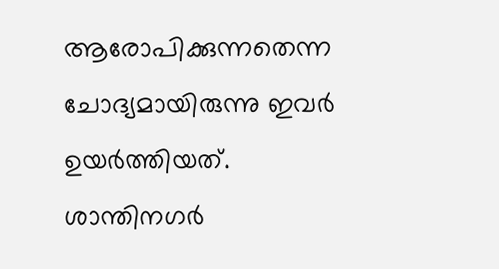ആരോപിക്കുന്നതെന്ന ചോദ്യമായിരുന്നു ഇവര്‍ ഉയര്‍ത്തിയത്. ശാന്തിനഗര്‍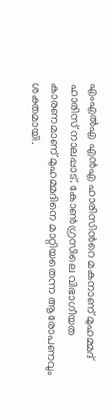എംഎല്‍എ എന്‍എ ഹാരിസിന്‍റെ മകനാണ് മുഹമ്മദ് ഹാരിസ് നാലപ്പാട്. കോണ്‍ഗ്രസിലെ വിഭാഗീയത കാരണമാണ് മുഹമ്മദിനെ മാറ്റിയതെന്ന ആരോപണവും ശക്തമായി.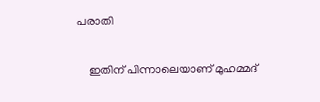പരാതി

    ഇതിന് പിന്നാലെയാണ് മുഹമ്മദ്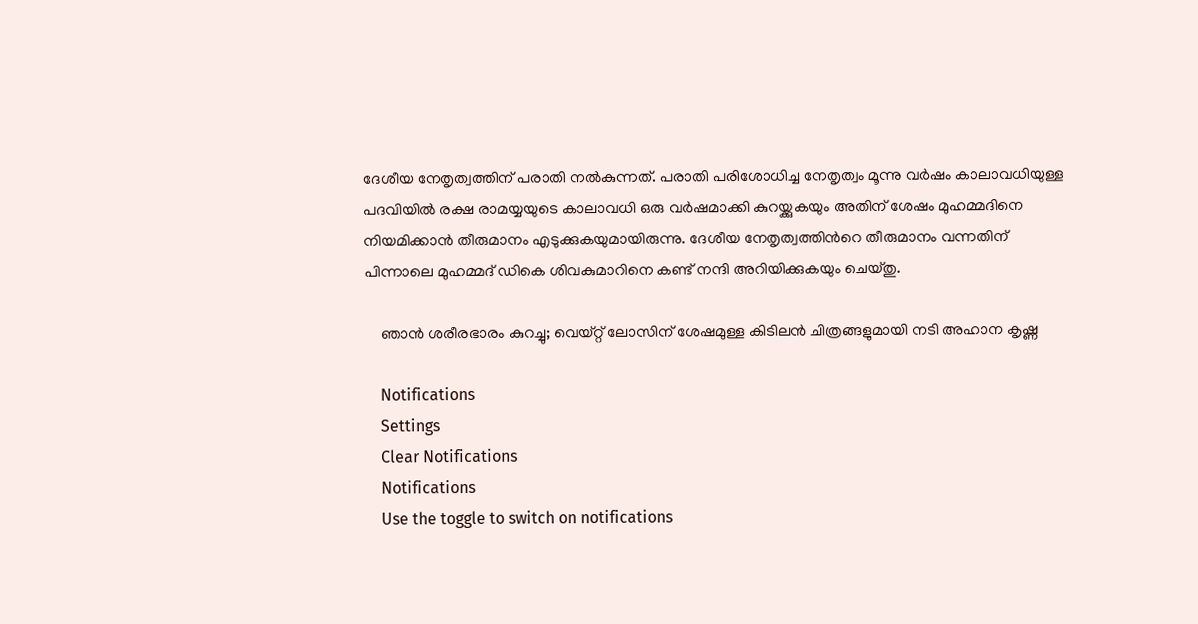ദേശീയ നേതൃത്വത്തിന് പരാതി നല്‍കുന്നത്. പരാതി പരിശോധിച്ച നേതൃത്വം മൂന്നു വർഷം കാലാവധിയുള്ള പദവിയിൽ രക്ഷ രാമയ്യയുടെ കാലാവധി ഒരു വർഷമാക്കി കുറയ്ക്കുകയും അതിന് ശേഷം മുഹമ്മദിനെ നിയമിക്കാന്‍ തീരുമാനം എടുക്കുകയുമായിരുന്നു. ദേശീയ നേതൃത്വത്തിന്‍റെ തീരുമാനം വന്നതിന് പിന്നാലെ മുഹമ്മദ് ഡികെ ശിവകുമാറിനെ കണ്ട് നന്ദി അറിയിക്കുകയും ചെയ്തു.

    ഞാന്‍ ശരീരഭാരം കുറച്ചു; വെയ്റ്റ് ലോസിന് ശേഷമുള്ള കിടിലന്‍ ചിത്രങ്ങളുമായി നടി അഹാന കൃഷ്ണ

    Notifications
    Settings
    Clear Notifications
    Notifications
    Use the toggle to switch on notifications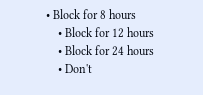• Block for 8 hours
    • Block for 12 hours
    • Block for 24 hours
    • Don't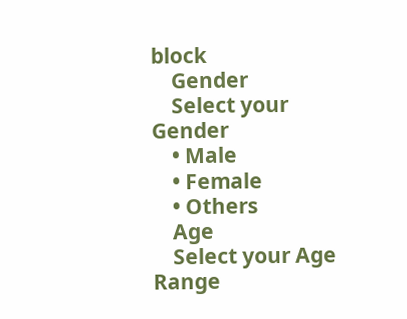block
    Gender
    Select your Gender
    • Male
    • Female
    • Others
    Age
    Select your Age Range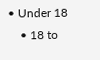• Under 18
    • 18 to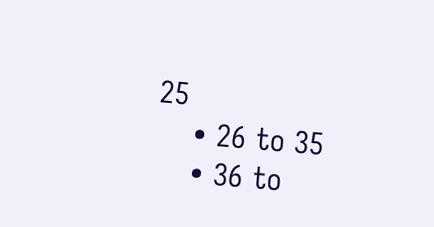25
    • 26 to 35
    • 36 to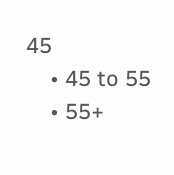45
    • 45 to 55
    • 55+